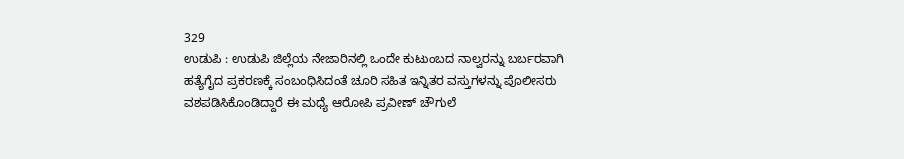329
ಉಡುಪಿ : ಉಡುಪಿ ಜಿಲ್ಲೆಯ ನೇಜಾರಿನಲ್ಲಿ ಒಂದೇ ಕುಟುಂಬದ ನಾಲ್ವರನ್ನು ಬರ್ಬರವಾಗಿ ಹತ್ಯೆಗೈದ ಪ್ರಕರಣಕ್ಕೆ ಸಂಬಂಧಿಸಿದಂತೆ ಚೂರಿ ಸಹಿತ ಇನ್ನಿತರ ವಸ್ತುಗಳನ್ನು ಪೊಲೀಸರು ವಶಪಡಿಸಿಕೊಂಡಿದ್ದಾರೆ ಈ ಮಧ್ಯೆ ಆರೋಪಿ ಪ್ರವೀಣ್ ಚೌಗುಲೆ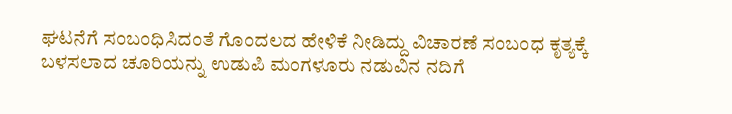ಘಟನೆಗೆ ಸಂಬಂಧಿಸಿದಂತೆ ಗೊಂದಲದ ಹೇಳಿಕೆ ನೀಡಿದ್ದು ವಿಚಾರಣೆ ಸಂಬಂಧ ಕೃತ್ಯಕ್ಕೆ ಬಳಸಲಾದ ಚೂರಿಯನ್ನು ಉಡುಪಿ ಮಂಗಳೂರು ನಡುವಿನ ನದಿಗೆ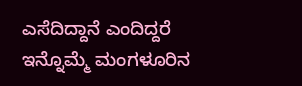ಎಸೆದಿದ್ದಾನೆ ಎಂದಿದ್ದರೆ ಇನ್ನೊಮ್ಮೆ ಮಂಗಳೂರಿನ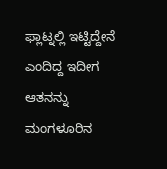ಫ್ಲಾಟ್ನಲ್ಲಿ ಇಟ್ಟಿದ್ದೇನೆ ಎಂದಿದ್ದ ಇದೀಗ ಆತನನ್ನು ಮಂಗಳೂರಿನ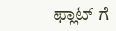ಫ್ಲಾಟ್ ಗೆ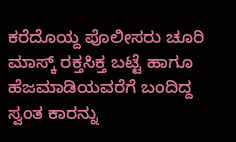ಕರೆದೊಯ್ದ ಪೊಲೀಸರು ಚೂರಿ ಮಾಸ್ಕ್ ರಕ್ತಸಿಕ್ತ ಬಟ್ಟೆ ಹಾಗೂ ಹೆಜಮಾಡಿಯವರೆಗೆ ಬಂದಿದ್ದ ಸ್ವಂತ ಕಾರನ್ನು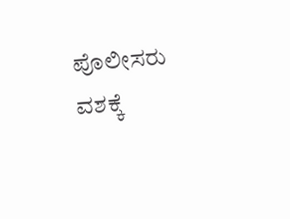ಪೊಲೀಸರು ವಶಕ್ಕೆ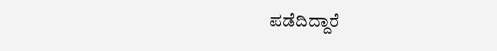ಪಡೆದಿದ್ದಾರೆ